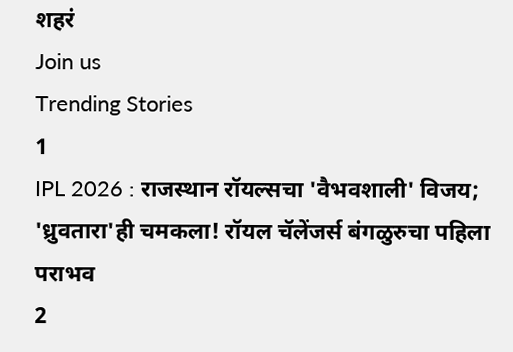शहरं
Join us
Trending Stories
1
IPL 2026 : राजस्थान रॉयल्सचा 'वैभवशाली' विजय; 'ध्रुवतारा'ही चमकला! रॉयल चॅलेंजर्स बंगळुरुचा पहिला पराभव
2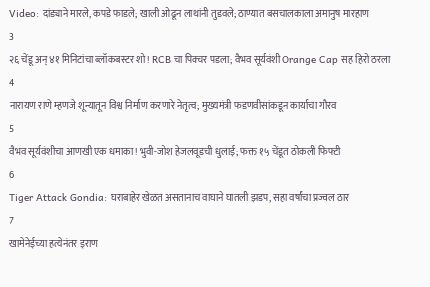Video: दांड्याने मारले, कपडे फाडले; खाली ओढून लाथांनी तुडवले; ठाण्यात बसचालकाला अमानुष मारहाण
3
२६ चेंडू अन् ४१ मिनिटांचा ब्लॉकबस्टर शो! RCB चा पिक्चर पडला; वैभव सूर्यवंशी Orange Cap सह हिरो ठरला
4
नारायण राणे म्हणजे शून्यातून विश्व निर्माण करणारे नेतृत्व; मुख्यमंत्री फडणवीसांकडून कार्याचा गौरव
5
वैभव सूर्यवंशीचा आणखी एक धमाका! भुवी-जोश हेजलवूडची धुलाई; फक्त १५ चेंडूत ठोकली फिफ्टी
6
Tiger Attack Gondia: घराबाहेर खेळत असतानाच वाघाने घातली झडप, सहा वर्षांचा प्रज्वल ठार
7
खामेनेईच्या हत्येनंतर इराण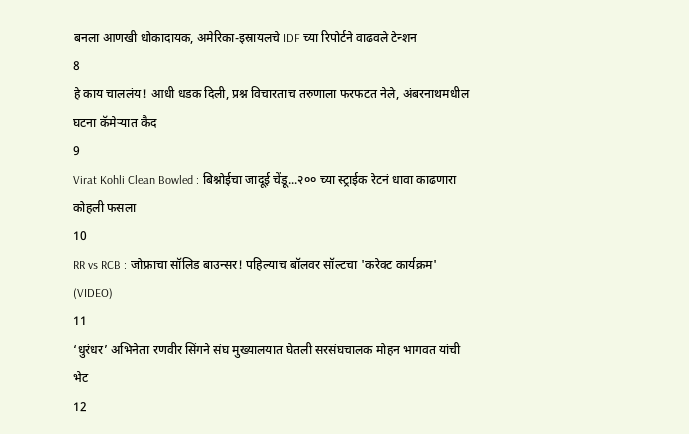बनला आणखी धोकादायक, अमेरिका-इस्रायलचे IDF च्या रिपोर्टने वाढवले टेन्शन
8
हे काय चाललंय! आधी धडक दिली, प्रश्न विचारताच तरुणाला फरफटत नेले, अंबरनाथमधील घटना कॅमेऱ्यात कैद
9
Virat Kohli Clean Bowled : बिश्नोईचा जादूई चेंडू...२०० च्या स्ट्राईक रेटनं धावा काढणारा कोहली फसला
10
RR vs RCB : जोफ्राचा सॉलिड बाउन्सर! पहिल्याच बॉलवर सॉल्टचा 'करेक्ट कार्यक्रम' (VIDEO)
11
‘धुरंधर’ अभिनेता रणवीर सिंगने संघ मुख्यालयात घेतली सरसंघचालक मोहन भागवत यांची भेट
12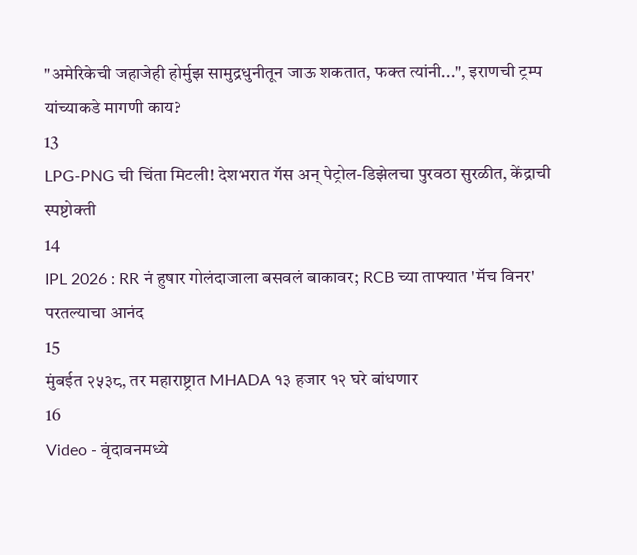"अमेरिकेची जहाजेही होर्मुझ सामुद्रधुनीतून जाऊ शकतात, फक्त त्यांनी...", इराणची ट्रम्प यांच्याकडे मागणी काय?
13
LPG-PNG ची चिंता मिटली! देशभरात गॅस अन् पेट्रोल-डिझेलचा पुरवठा सुरळीत, केंद्राची स्पष्टोक्ती
14
IPL 2026 : RR नं हुषार गोलंदाजाला बसवलं बाकावर; RCB च्या ताफ्यात 'मॅच विनर' परतल्याचा आनंद
15
मुंबईत २५३८, तर महाराष्ट्रात MHADA १३ हजार १२ घरे बांधणार
16
Video - वृंदावनमध्ये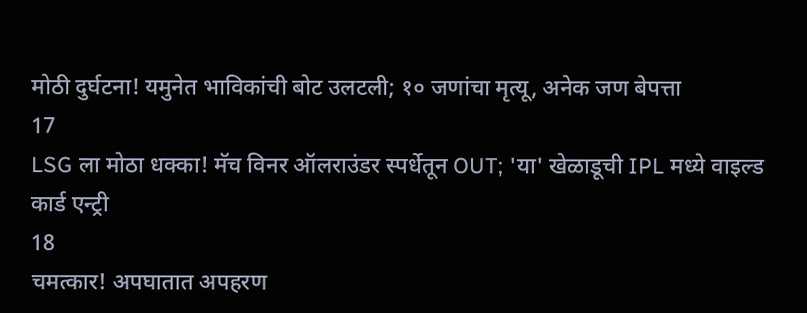मोठी दुर्घटना! यमुनेत भाविकांची बोट उलटली; १० जणांचा मृत्यू, अनेक जण बेपत्ता
17
LSG ला मोठा धक्का! मॅच विनर ऑलराउंडर स्पर्धेतून OUT; 'या' खेळाडूची IPL मध्ये वाइल्ड कार्ड एन्ट्री
18
चमत्कार! अपघातात अपहरण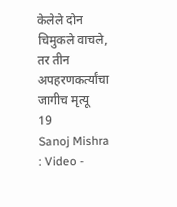केलेले दोन चिमुकले वाचले, तर तीन अपहरणकर्त्यांचा जागीच मृत्यू
19
Sanoj Mishra : Video -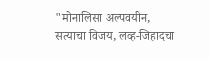"मोनालिसा अल्पवयीन, सत्याचा विजय, लव्ह-जिहादचा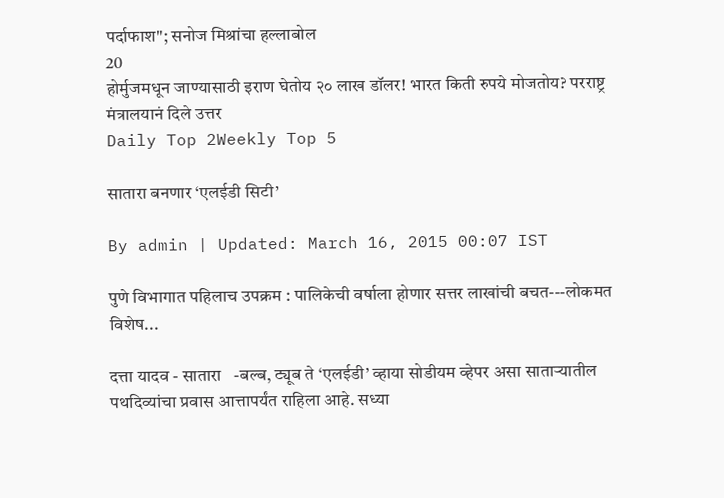पर्दाफाश"; सनोज मिश्रांचा हल्लाबोल
20
होर्मुजमधून जाण्यासाठी इराण घेतोय २० लाख डॉलर! भारत किती रुपये मोजतोय? परराष्ट्र मंत्रालयानं दिले उत्तर
Daily Top 2Weekly Top 5

सातारा बनणार ‘एलईडी सिटी’

By admin | Updated: March 16, 2015 00:07 IST

पुणे विभागात पहिलाच उपक्रम : पालिकेची वर्षाला होणार सत्तर लाखांची बचत---लोकमत विशेष...

दत्ता यादव - सातारा   -बल्ब, ट्यूब ते ‘एलईडी’ व्हाया सोडीयम व्हेपर असा साताऱ्यातील पथदिव्यांचा प्रवास आत्तापर्यंत राहिला आहे. सध्या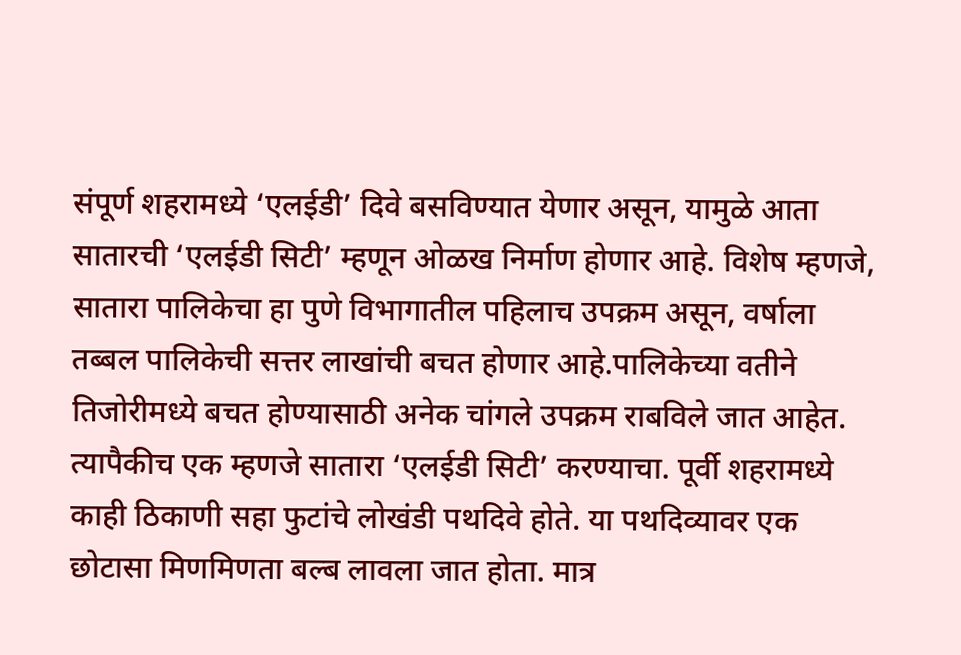संपूर्ण शहरामध्ये ‘एलईडी’ दिवे बसविण्यात येणार असून, यामुळे आता सातारची ‘एलईडी सिटी’ म्हणून ओळख निर्माण होणार आहे. विशेष म्हणजे, सातारा पालिकेचा हा पुणे विभागातील पहिलाच उपक्रम असून, वर्षाला तब्बल पालिकेची सत्तर लाखांची बचत होणार आहे.पालिकेच्या वतीने तिजोरीमध्ये बचत होण्यासाठी अनेक चांगले उपक्रम राबविले जात आहेत. त्यापैकीच एक म्हणजे सातारा ‘एलईडी सिटी’ करण्याचा. पूर्वी शहरामध्ये काही ठिकाणी सहा फुटांचे लोखंडी पथदिवे होते. या पथदिव्यावर एक छोटासा मिणमिणता बल्ब लावला जात होता. मात्र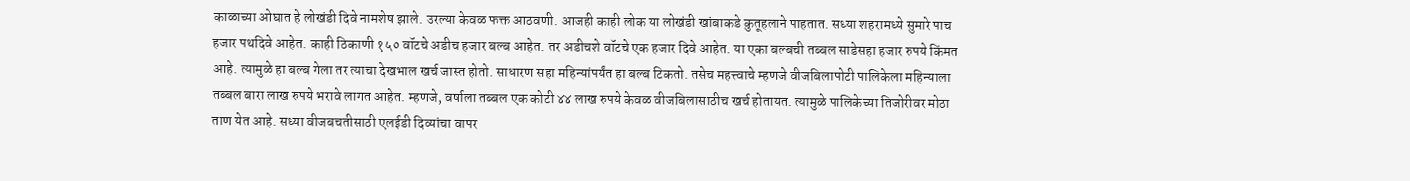काळाच्या ओघात हे लोखंडी दिवे नामशेष झाले. उरल्या केवळ फक्त आठवणी. आजही काही लोक या लोखंडी खांबाकडे कुतूहलाने पाहतात. सध्या शहरामध्ये सुमारे पाच हजार पथदिवे आहेत. काही ठिकाणी १५० वॉटचे अडीच हजार बल्ब आहेत. तर अडीचशे वॉटचे एक हजार दिवे आहेत. या एका बल्बची तब्बल साडेसहा हजार रुपये किंमत आहे. त्यामुळे हा बल्ब गेला तर त्याचा देखभाल खर्च जास्त होतो. साधारण सहा महिन्यांपर्यंत हा बल्ब टिकतो. तसेच महत्त्वाचे म्हणजे वीजबिलापोटी पालिकेला महिन्याला तब्बल बारा लाख रुपये भरावे लागत आहेत. म्हणजे, वर्षाला तब्बल एक कोटी ४४ लाख रुपये केवळ वीजबिलासाठीच खर्च होतायत. त्यामुळे पालिकेच्या तिजोरीवर मोठा ताण येत आहे. सध्या वीजबचतीसाठी एलईडी दिव्यांचा वापर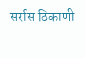सर्रास ठिकाणी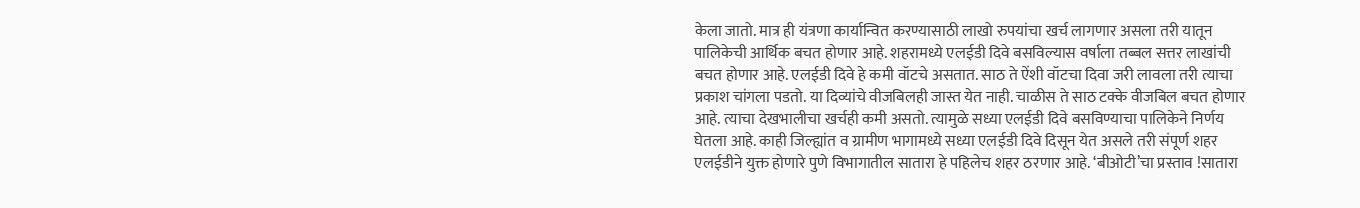केला जातो. मात्र ही यंत्रणा कार्यान्वित करण्यासाठी लाखो रुपयांचा खर्च लागणार असला तरी यातून पालिकेची आर्थिक बचत होणार आहे. शहरामध्ये एलईडी दिवे बसविल्यास वर्षाला तब्बल सत्तर लाखांची बचत होणार आहे. एलईडी दिवे हे कमी वॉटचे असतात. साठ ते ऐंशी वॉटचा दिवा जरी लावला तरी त्याचा प्रकाश चांगला पडतो. या दिव्यांचे वीजबिलही जास्त येत नाही. चाळीस ते साठ टक्के वीजबिल बचत होणार आहे. त्याचा देखभालीचा खर्चही कमी असतो. त्यामुळे सध्या एलईडी दिवे बसविण्याचा पालिकेने निर्णय घेतला आहे. काही जिल्ह्यांत व ग्रामीण भागामध्ये सध्या एलईडी दिवे दिसून येत असले तरी संपूर्ण शहर एलईडीने युक्त होणारे पुणे विभागातील सातारा हे पहिलेच शहर ठरणार आहे. ‘बीओटी’चा प्रस्ताव !सातारा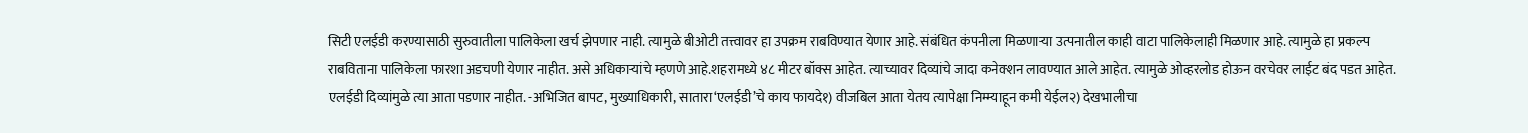सिटी एलईडी करण्यासाठी सुरुवातीला पालिकेला खर्च झेपणार नाही. त्यामुळे बीओटी तत्त्वावर हा उपक्रम राबविण्यात येणार आहे. संबंधित कंपनीला मिळणाऱ्या उत्पनातील काही वाटा पालिकेलाही मिळणार आहे. त्यामुळे हा प्रकल्प राबविताना पालिकेला फारशा अडचणी येणार नाहीत. असे अधिकाऱ्यांचे म्हणणे आहे.शहरामध्ये ४८ मीटर बॉक्स आहेत. त्याच्यावर दिव्यांचे जादा कनेक्शन लावण्यात आले आहेत. त्यामुळे ओव्हरलोड होऊन वरचेवर लाईट बंद पडत आहेत. एलईडी दिव्यांमुळे त्या आता पडणार नाहीत. -अभिजित बापट, मुख्याधिकारी, सातारा‘एलईडी’चे काय फायदे१) वीजबिल आता येतय त्यापेक्षा निम्म्याहून कमी येईल२) देखभालीचा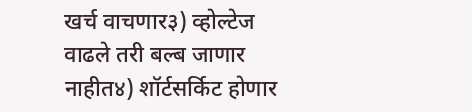खर्च वाचणार३) व्होल्टेज वाढले तरी बल्ब जाणार नाहीत४) शॉर्टसर्किट होणार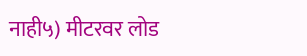नाही५) मीटरवर लोड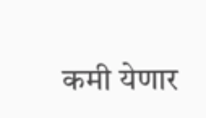कमी येणार